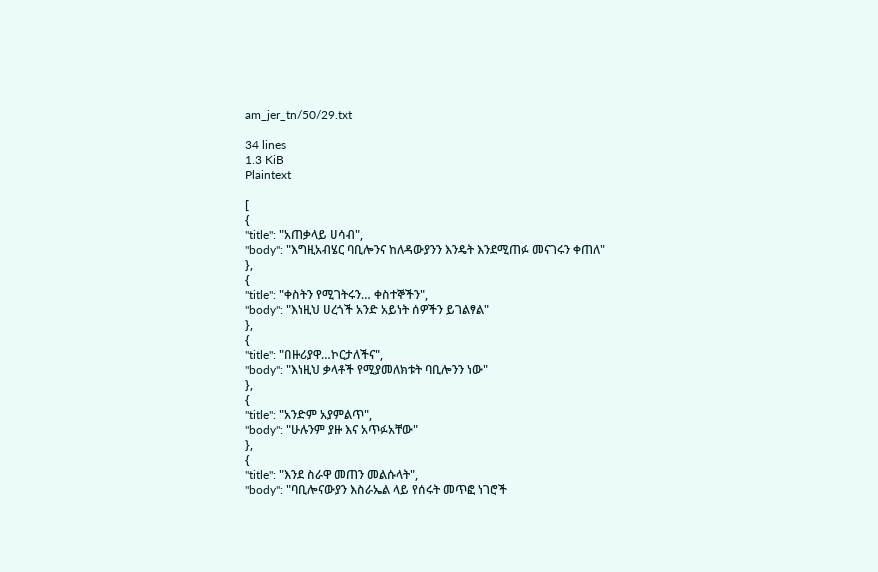am_jer_tn/50/29.txt

34 lines
1.3 KiB
Plaintext

[
{
"title": "አጠቃላይ ሀሳብ",
"body": "እግዚአብሄር ባቢሎንና ከለዳውያንን እንዴት እንደሚጠፉ መናገሩን ቀጠለ"
},
{
"title": "ቀስትን የሚገትሩን… ቀስተኞችን",
"body": "እነዚህ ሀረጎች አንድ አይነት ሰዎችን ይገልፃል"
},
{
"title": "በዙሪያዋ…ኮርታለችና",
"body": "እነዚህ ቃላቶች የሚያመለክቱት ባቢሎንን ነው"
},
{
"title": "አንድም አያምልጥ",
"body": "ሁሉንም ያዙ እና አጥፉአቸው"
},
{
"title": "እንደ ስራዋ መጠን መልሱላት",
"body": "ባቢሎናውያን እስራኤል ላይ የሰሩት መጥፎ ነገሮች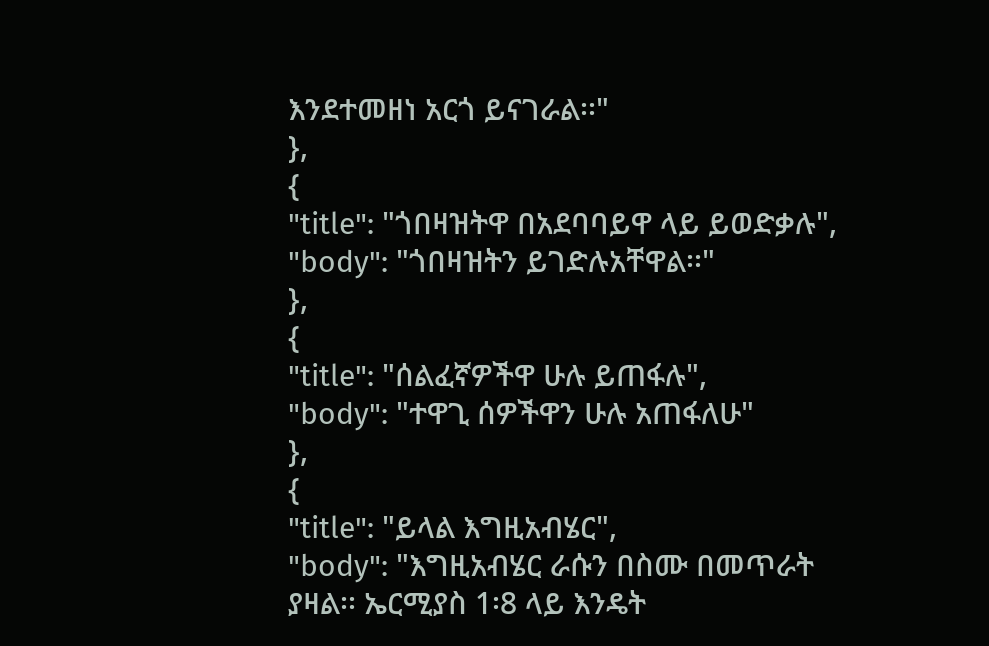እንደተመዘነ አርጎ ይናገራል፡፡"
},
{
"title": "ጎበዛዝትዋ በአደባባይዋ ላይ ይወድቃሉ",
"body": "ጎበዛዝትን ይገድሉአቸዋል፡፡"
},
{
"title": "ሰልፈኛዎችዋ ሁሉ ይጠፋሉ",
"body": "ተዋጊ ሰዎችዋን ሁሉ አጠፋለሁ"
},
{
"title": "ይላል እግዚአብሄር",
"body": "እግዚአብሄር ራሱን በስሙ በመጥራት ያዛል፡፡ ኤርሚያስ 1፡8 ላይ እንዴት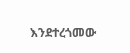እንደተረጎመው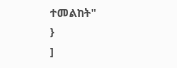ተመልከት"
}
]